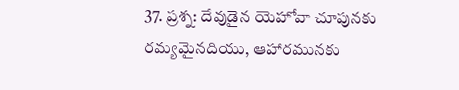37. ప్రశ్న: దేవుడైన యెహోవా చూపునకు రమ్యమైనదియు, ఆహారమునకు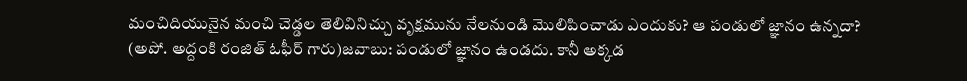మంచిదియునైన మంచి చెడ్డల తెలివినిచ్చు వృక్షమును నేలనుండి మొలిపించాడు ఎందుకు? ఆ పండులో జ్ఞానం ఉన్నదా?
(అపో. అద్దంకి రంజిత్ ఓఫీర్ గారు)జవాబు: పండులో జ్ఞానం ఉండదు. కానీ అక్కడ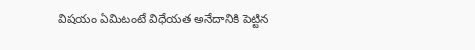విషయం ఏమిటంటే విధేయత అనేదానికి పెట్టిన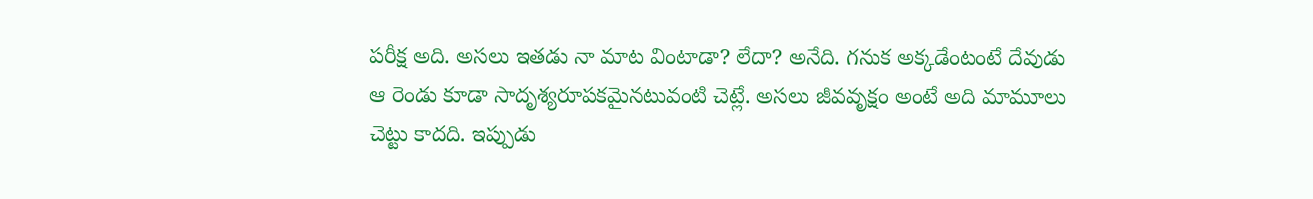పరీక్ష అది. అసలు ఇతడు నా మాట వింటాడా? లేదా? అనేది. గనుక అక్కడేంటంటే దేవుడు ఆ రెండు కూడా సాదృశ్యరూపకమైనటువంటి చెట్లే. అసలు జీవవృక్షం అంటే అది మామూలు చెట్టు కాదది. ఇప్పుడు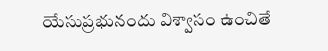యేసుప్రభునందు విశ్వాసం ఉంచితే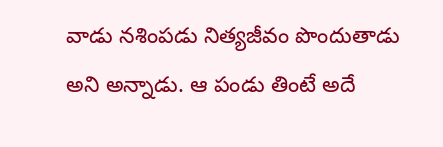వాడు నశింపడు నిత్యజీవం పొందుతాడు అని అన్నాడు. ఆ పండు తింటే అదే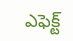ఎఫెక్ట్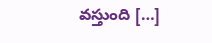వస్తుంది […]